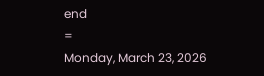end
=
Monday, March 23, 2026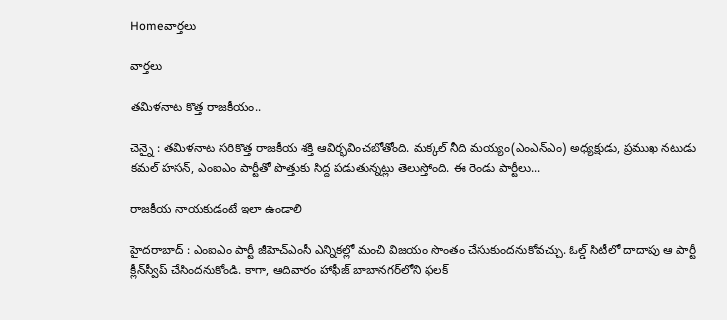Homeవార్తలు

వార్తలు

తమిళనాట కొత్త రాజకీయం..

చెన్నై : తమిళనాట సరికొత్త రాజకీయ శక్తి ఆవిర్భవించబోతోంది. మక్కల్ నీది మయ్యం(ఎంఎన్‌ఎం) అధ్యక్షుడు, ప్రముఖ నటుడు కమల్ హసన్, ఎంఐఎం పార్టీతో పొత్తుకు సిద్ద పడుతున్నట్లు తెలుస్తోంది. ఈ రెండు పార్టీలు...

రాజకీయ నాయకుడంటే ఇలా ఉండాలి

హైదరాబాద్ : ఎంఐఎం పార్టీ జీహెచ్‌ఎంసీ ఎన్నికల్లో మంచి విజయం సొంతం చేసుకుందనుకోవచ్చు. ఓల్డ్‌ సిటీలో దాదాపు ఆ పార్టీ క్లీన్‌స్వీప్‌ చేసిందనుకోండి. కాగా, ఆదివారం హాఫీజ్‌ బాబానగర్‌లోని ఫలక్‌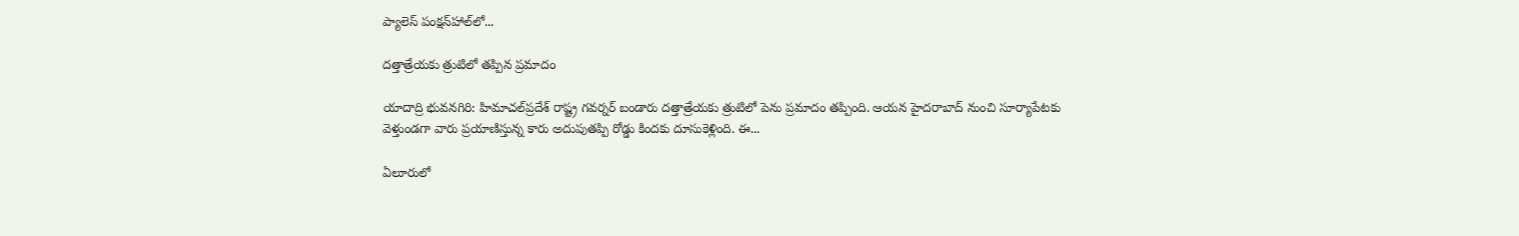ప్యాలెస్‌ పంక్షన్‌హాల్‌లో...

దత్తాత్రేయకు త్రుటిలో తప్పిన ప్రమాదం

యాదాద్రి భువనగిరి: హిమాచల్‌ప్రదేశ్ రాష్ట్ర గవర్నర్ బండారు దత్తాత్రేయకు త్రుటిలో పెను ప్రమాదం తప్పింది. ఆయన హైదరాబాద్ నుంచి సూర్యాపేటకు వెళ్తుండగా వారు ప్రయాణిస్తున్న కారు అదుపుతప్పి రోడ్డు కిందకు దూసుకెళ్లింది. ఈ...

ఏలూరులో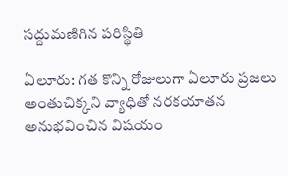సద్దుమణిగిన పరిస్థితి

ఏలూరు: గత కొన్ని రోజులుగా ఏలూరు ప్రజలు అంతుచిక్కని వ్యాధితో నరకయాతన అనుభవించిన విషయం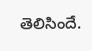తెలిసిందే.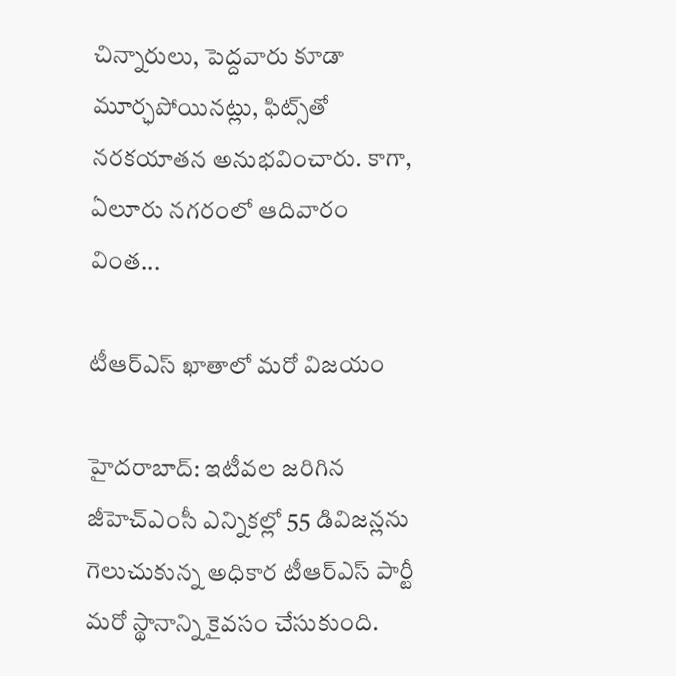చిన్నారులు, పెద్దవారు కూడా మూర్ఛపోయినట్లు, ఫిట్స్‌తో నరకయాతన అనుభవించారు. కాగా, ఏలూరు నగరంలో ఆదివారం వింత...

టీఆర్ఎస్ ఖాతాలో మరో విజయం

హైదరాబాద్: ఇటీవల జరిగిన జీహెచ్‌ఎంసీ ఎన్నికల్లో 55 డివిజన్లను గెలుచుకున్న అధికార టీఆర్‌ఎస్‌ పార్టీ మరో స్థానాన్ని కైవసం చేసుకుంది.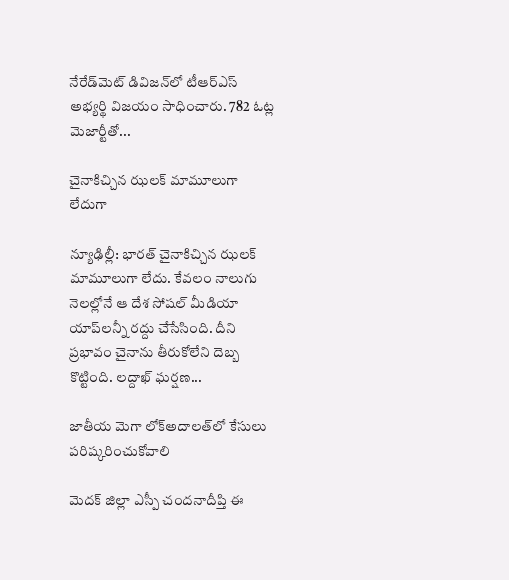నేరేడ్‌మెట్ డివిజన్‌లో టీఆర్ఎస్ అభ్యర్థి విజయం సాధించారు. 782 ఓట్ల మెజార్టీతో...

చైనాకిచ్చిన ఝలక్‌ మామూలుగా లేదుగా

న్యూఢిల్లీ: భారత్‌ చైనాకిచ్చిన ఝలక్‌ మామూలుగా లేదు. కేవలం నాలుగు నెలల్లోనే ఆ దేశ సోషల్ మీడియా యాప్‌లన్నీ రద్దు చేసేసింది. దీని ప్రభావం చైనాను తీరుకోలేని దెబ్బ కొట్టింది. లద్దాఖ్ ఘర్షణ...

జాతీయ మెగా లోక్అదాలత్‌లో కేసులు పరిష్కరించుకోవాలి

మెదక్‌ జిల్లా ఎస్పీ చందనాదీప్తి ఈ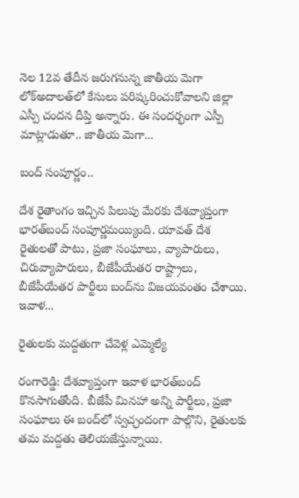నెల 12వ తేదీన జరుగనున్న జాతీయ మెగా లోక్అదాలత్‌లో కేసులు పరిష్కరించుకోవాలని జిల్లా ఎస్పీ చందన దీప్తి అన్నారు. ఈ సందర్భంగా ఎస్పీ మాట్లాడుతూ.. జాతీయ మెగా...

బంద్‌ సంపూర్ణం..

దేశ రైతాంగం ఇచ్చిన పిలుపు మేరకు దేశవ్యాప్తంగా భారత్‌బంద్‌ సంపూర్ణమయ్యింది. యావత్‌ దేశ రైతులతో పాటు, ప్రజా సంఘాలు, వ్యాపారులు, చిరువ్యాపారులు, బీజేపీయేతర రాష్ట్రాలు, బీజేపీయేతర పార్టీలు బంద్‌ను విజయవంతం చేశాయి. ఇవాళ...

రైతులకు మద్దతుగా చేవెళ్ల ఎమ్మెల్యే

రంగారెడ్డి: దేశవ్యాప్తంగా ఇవాళ భారత్‌బంద్‌ కొనసాగుతోంది. బీజేపీ మినహా అన్ని పార్టీలు, ప్రజా సంఘాలు ఈ బంద్‌లో స్వచ్ఛందంగా పాల్గొని, రైతులకు తమ మద్దతు తెలియజేస్తున్నాయి.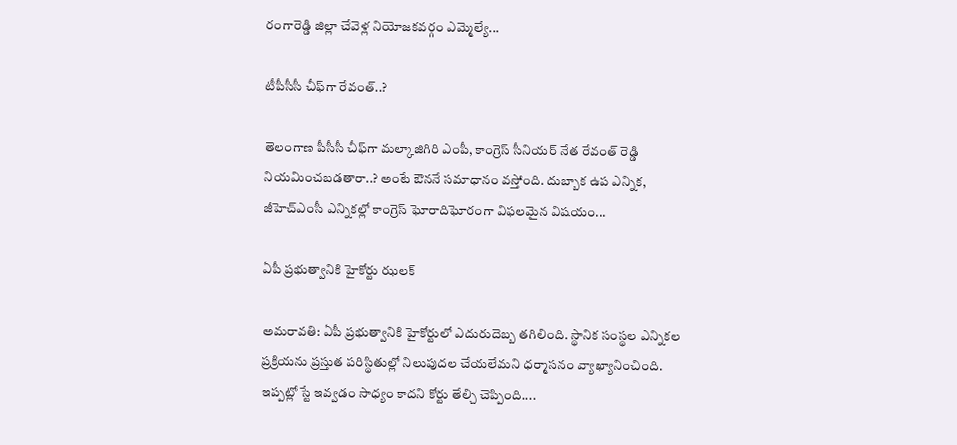రంగారెడ్డి జిల్లా చేవెళ్ల నియోజకవర్గం ఎమ్మెల్యే...

టీపీసీసీ చీఫ్‌గా రేవంత్‌..?

తెలంగాణ పీసీసీ చీఫ్‌గా మల్కాజిగిరి ఎంపీ, కాంగ్రెస్‌ సీనియర్ నేత రేవంత్‌ రెడ్డి నియమించబడతారా..? అంటే ఔననే సమాధానం వస్తోంది. దుబ్బాక ఉప ఎన్నిక, జీహెచ్‌ఎంసీ ఎన్నికల్లో కాంగ్రెస్ ఘోరాదిఘోరంగా విఫలమైన విషయం...

ఏపీ ప్రభుత్వానికి హైకోర్టు ఝలక్‌

అమరావతి: ఏపీ ప్రభుత్వానికి హైకోర్టులో ఎదురుదెబ్బ తగిలింది. స్థానిక సంస్థల ఎన్నికల ప్రక్రియను ప్రస్తుత పరిస్థితుల్లో నిలుపుదల చేయలేమని ధర్మాసనం వ్యాఖ్యానించింది. ఇప్పట్లో స్టే ఇవ్వడం సాధ్యం కాదని కోర్టు తేల్చి చెప్పింది....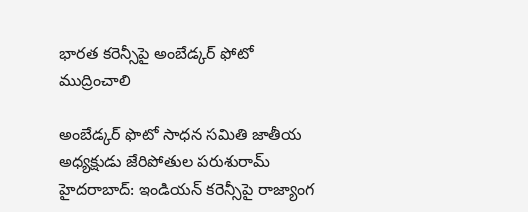భారత కరెన్సీపై అంబేడ్కర్‌ ఫోటో ముద్రించాలి

అంబేడ్కర్‌ ఫొటో సాధన సమితి జాతీయ అధ్యక్షుడు జేరిపోతుల పరుశురామ్‌ హైదరాబాద్‌: ఇండియన్‌ కరెన్సీపై రాజ్యాంగ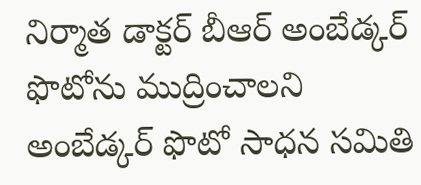నిర్మాత డాక్టర్‌ బీఆర్‌ అంబేడ్కర్‌ ఫొటోను ముద్రించాలని అంబేడ్కర్‌ ఫొటో సాధన సమితి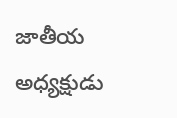జాతీయ అధ్యక్షుడు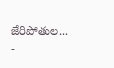జేరిపోతుల...
-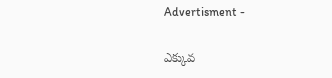Advertisment -

ఎక్కువ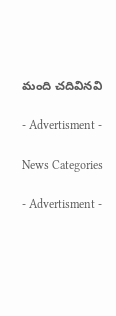మంది చదివినవి

- Advertisment -

News Categories

- Advertisment -